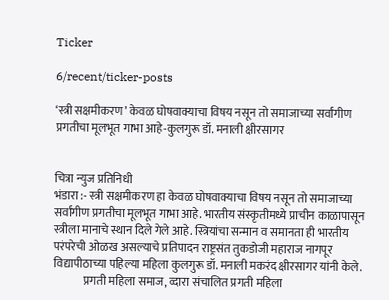Ticker

6/recent/ticker-posts

‘स्त्री सक्षमीकरण’ केवळ घोषवाक्याचा विषय नसून तो समाजाच्या सर्वांगीण प्रगतीचा मूलभूत गाभा आहे-कुलगुरू डॉ. मनाली क्षीरसागर


चित्रा न्युज प्रतिनिधी
भंडारा :- स्त्री सक्षमीकरण हा केवळ घोषवाक्याचा विषय नसून तो समाजाच्या सर्वांगीण प्रगतीचा मूलभूत गाभा आहे. भारतीय संस्कृतीमध्ये प्राचीन काळापासून स्त्रीला मानाचे स्थान दिले गेले आहे. स्त्रियांचा सन्मान व समानता ही भारतीय परंपरेची ओळख असल्याचे प्रतिपादन राष्ट्रसंत तुकडोजी महाराज नागपूर विद्यापीठाच्या पहिल्या महिला कुलगुरू डॉ. मनाली मकरंद क्षीरसागर यांनी केले.
             प्रगती महिला समाज, व्दारा संचालित प्रगती महिला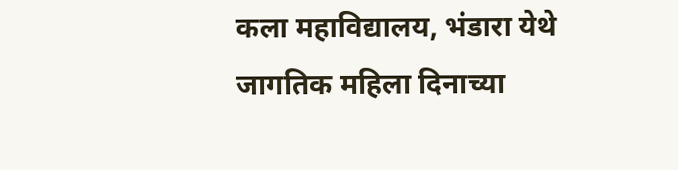कला महाविद्यालय, भंडारा येथे जागतिक महिला दिनाच्या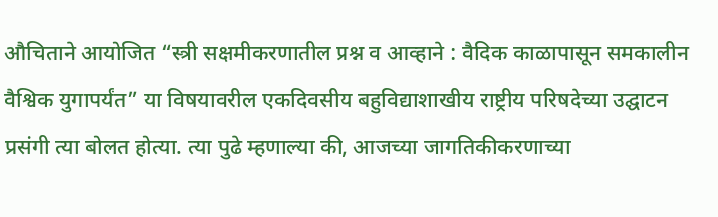औचिताने आयोजित “स्त्री सक्षमीकरणातील प्रश्न व आव्हाने : वैदिक काळापासून समकालीन वैश्विक युगापर्यंत” या विषयावरील एकदिवसीय बहुविद्याशाखीय राष्ट्रीय परिषदेच्या उद्घाटन प्रसंगी त्या बोलत होत्या. त्या पुढे म्हणाल्या की, आजच्या जागतिकीकरणाच्या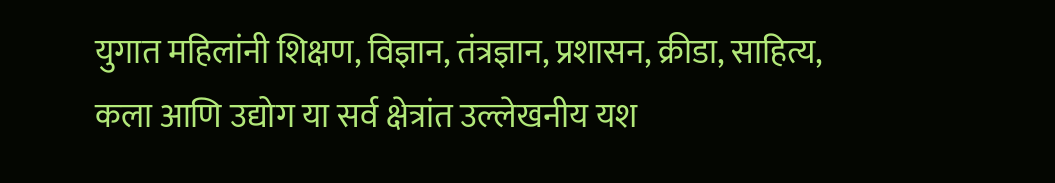युगात महिलांनी शिक्षण, विज्ञान, तंत्रज्ञान, प्रशासन, क्रीडा, साहित्य, कला आणि उद्योग या सर्व क्षेत्रांत उल्लेखनीय यश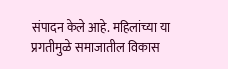संपादन केले आहे. महिलांच्या या प्रगतीमुळे समाजातील विकास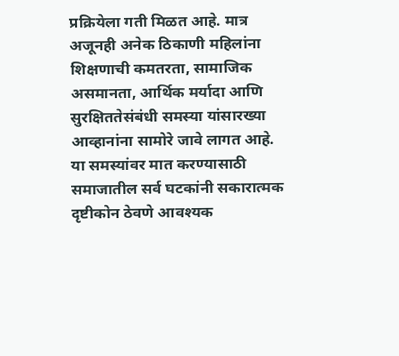प्रक्रियेला गती मिळत आहे. मात्र अजूनही अनेक ठिकाणी महिलांना शिक्षणाची कमतरता, सामाजिक असमानता, आर्थिक मर्यादा आणि सुरक्षिततेसंबंधी समस्या यांसारख्या आव्हानांना सामोरे जावे लागत आहे. या समस्यांवर मात करण्यासाठी समाजातील सर्व घटकांनी सकारात्मक दृष्टीकोन ठेवणे आवश्यक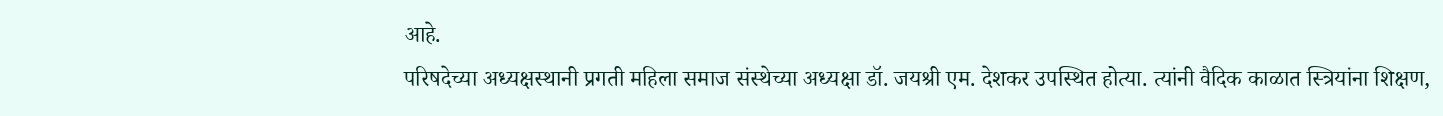आहे.
परिषदेच्या अध्यक्षस्थानी प्रगती महिला समाज संस्थेच्या अध्यक्षा डॉ. जयश्री एम. देशकर उपस्थित होत्या. त्यांनी वैदिक काळात स्त्रियांना शिक्षण,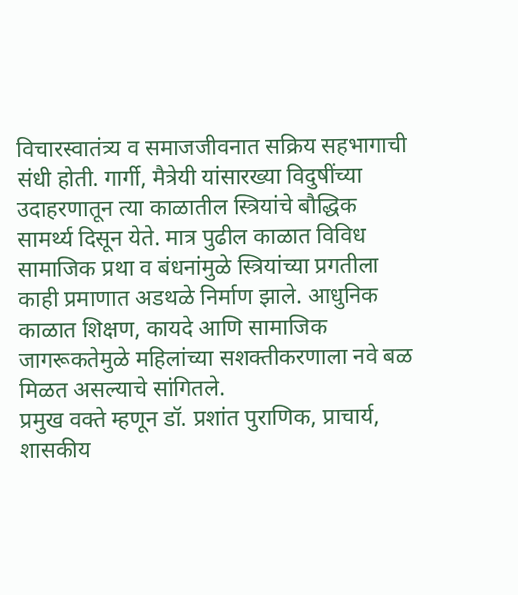विचारस्वातंत्र्य व समाजजीवनात सक्रिय सहभागाची संधी होती. गार्गी, मैत्रेयी यांसारख्या विदुषींच्या उदाहरणातून त्या काळातील स्त्रियांचे बौद्धिक सामर्थ्य दिसून येते. मात्र पुढील काळात विविध सामाजिक प्रथा व बंधनांमुळे स्त्रियांच्या प्रगतीला काही प्रमाणात अडथळे निर्माण झाले. आधुनिक काळात शिक्षण, कायदे आणि सामाजिक जागरूकतेमुळे महिलांच्या सशक्तीकरणाला नवे बळ मिळत असल्याचे सांगितले.
प्रमुख वक्ते म्हणून डॉ. प्रशांत पुराणिक, प्राचार्य, शासकीय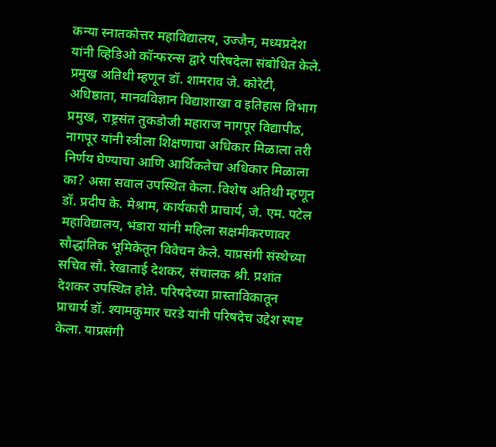कन्या स्नातकोत्तर महाविद्यालय, उज्जैन, मध्यप्रदेश यांनी व्हिडिओ कॉन्फरन्स द्वारे परिषदेला संबोधित केले. प्रमुख अतिथी म्हणून डॉ. शामराव जे. कोरेटी, अधिष्ठाता, मानवविज्ञान विद्याशाखा व इतिहास विभाग प्रमुख, राष्ट्रसंत तुकडोजी महाराज नागपूर विद्यापीठ, नागपूर यांनी स्त्रीला शिक्षणाचा अधिकार मिळाला तरी निर्णय घेण्याचा आणि आर्थिकतेचा अधिकार मिळाला का? असा सवाल उपस्थित केला. विशेष अतिथी म्हणून डॉ. प्रदीप के. मेश्राम, कार्यकारी प्राचार्य, जे. एम. पटेल महाविद्यालय, भंडारा यांनी महिला सक्षमीकरणावर सौद्धांतिक भूमिकेतून विवेचन केले. याप्रसंगी संस्थेच्या सचिव सौ. रेखाताई देशकर, संचालक श्री. प्रशांत देशकर उपस्थित होते. परिषदेच्या प्रास्ताविकातून प्राचार्य डॉ. श्यामकुमार चरडे यांनी परिषदेच उद्देश स्पष्ट केला. याप्रसंगी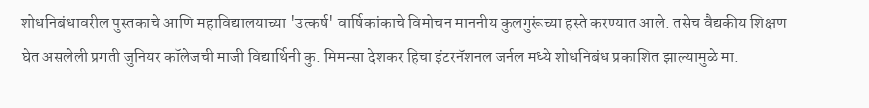शोधनिबंधावरील पुस्तकाचे आणि महाविद्यालयाच्या 'उत्कर्ष' वार्षिकांकाचे विमोचन माननीय कुलगुरूंच्या हस्ते करण्यात आले. तसेच वैद्यकीय शिक्षण घेत असलेली प्रगती जुनियर कॉलेजची माजी विद्यार्थिनी कु. मिमन्सा देशकर हिचा इंटरनॅशनल जर्नल मध्ये शोधनिबंध प्रकाशित झाल्यामुळे मा.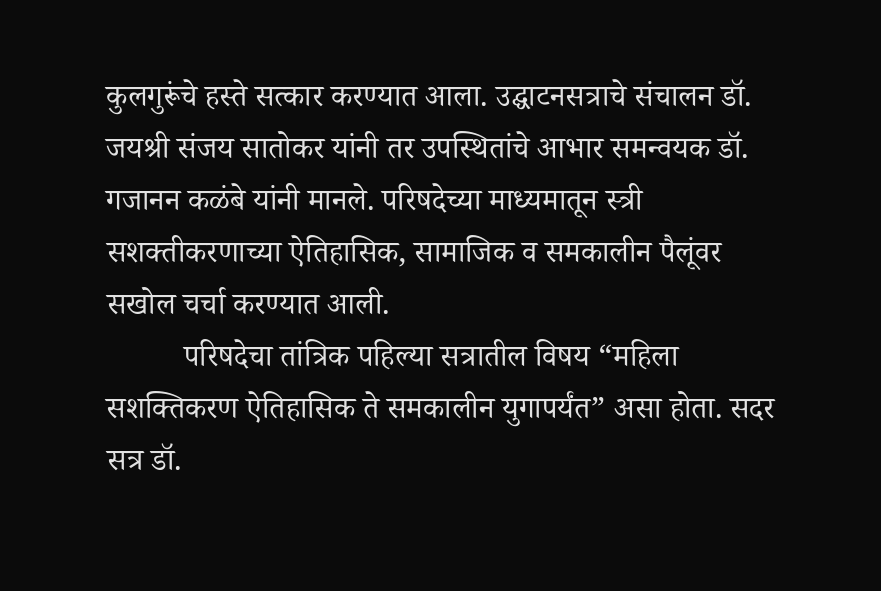कुलगुरूंचे हस्ते सत्कार करण्यात आला. उद्घाटनसत्राचे संचालन डॉ. जयश्री संजय सातोकर यांनी तर उपस्थितांचे आभार समन्वयक डॉ. गजानन कळंबे यांनी मानले. परिषदेच्या माध्यमातून स्त्री सशक्तीकरणाच्या ऐतिहासिक, सामाजिक व समकालीन पैलूंवर सखोल चर्चा करण्यात आली.
          परिषदेचा तांत्रिक पहिल्या सत्रातील विषय “महिला सशक्तिकरण ऐतिहासिक ते समकालीन युगापर्यंत” असा होता. सदर सत्र डॉ.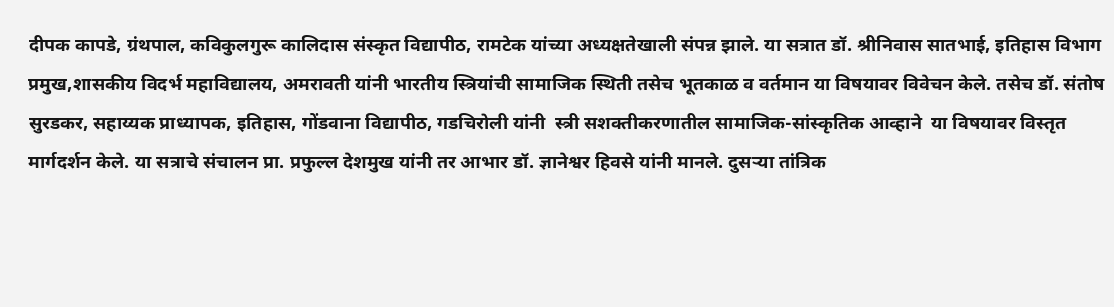दीपक कापडे, ग्रंथपाल, कविकुलगुरू कालिदास संस्कृत विद्यापीठ, रामटेक यांच्या अध्यक्षतेखाली संपन्न झाले. या सत्रात डॉ. श्रीनिवास सातभाई, इतिहास विभाग प्रमुख,शासकीय विदर्भ महाविद्यालय, अमरावती यांनी भारतीय स्त्रियांची सामाजिक स्थिती तसेच भूतकाळ व वर्तमान या विषयावर विवेचन केले. तसेच डॉ. संतोष सुरडकर, सहाय्यक प्राध्यापक, इतिहास, गोंडवाना विद्यापीठ, गडचिरोली यांनी  स्त्री सशक्तीकरणातील सामाजिक-सांस्कृतिक आव्हाने  या विषयावर विस्तृत  मार्गदर्शन केले. या सत्राचे संचालन प्रा. प्रफुल्ल देशमुख यांनी तर आभार डॉ. ज्ञानेश्वर हिवसे यांनी मानले. दुसऱ्या तांत्रिक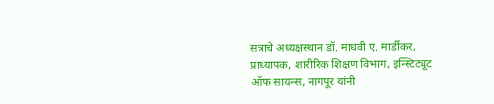सत्राचे अध्यक्षस्थान डॉ. माधवी ए. मार्डीकर, प्राध्यापक, शारीरिक शिक्षण विभाग, इन्स्टिट्यूट ऑफ सायन्स, नागपूर यांनी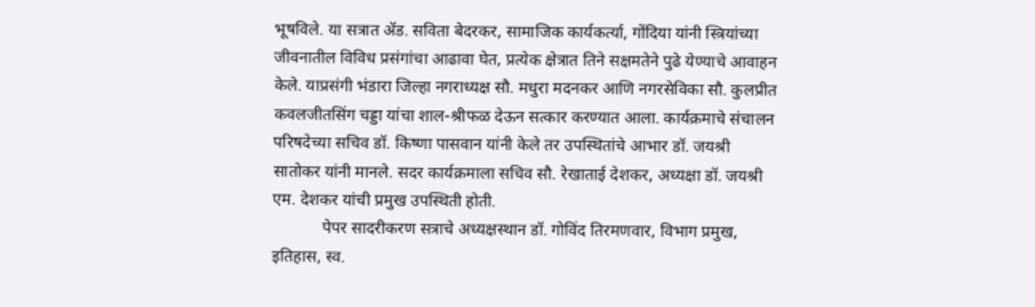भूषविले. या सत्रात ॲड. सविता बेदरकर, सामाजिक कार्यकर्त्या, गोंदिया यांनी स्त्रियांच्या जीवनातील विविध प्रसंगांचा आढावा घेत, प्रत्येक क्षेत्रात तिने सक्षमतेने पुढे येण्याचे आवाहन केले. याप्रसंगी भंडारा जिल्हा नगराध्यक्ष सौ. मधुरा मदनकर आणि नगरसेविका सौ. कुलप्रीत कवलजीतसिंग चड्डा यांचा शाल-श्रीफळ देऊन सत्कार करण्यात आला. कार्यक्रमाचे संचालन परिषदेच्या सचिव डॉ. किष्णा पासवान यांनी केले तर उपस्थितांचे आभार डॉ. जयश्री सातोकर यांनी मानले. सदर कार्यक्रमाला सचिव सौ. रेखाताई देशकर, अध्यक्षा डॉ. जयश्री एम. देशकर यांची प्रमुख उपस्थिती होती.
            पेपर सादरीकरण सत्राचे अध्यक्षस्थान डॉ. गोविंद तिरमणवार, विभाग प्रमुख, इतिहास, स्व.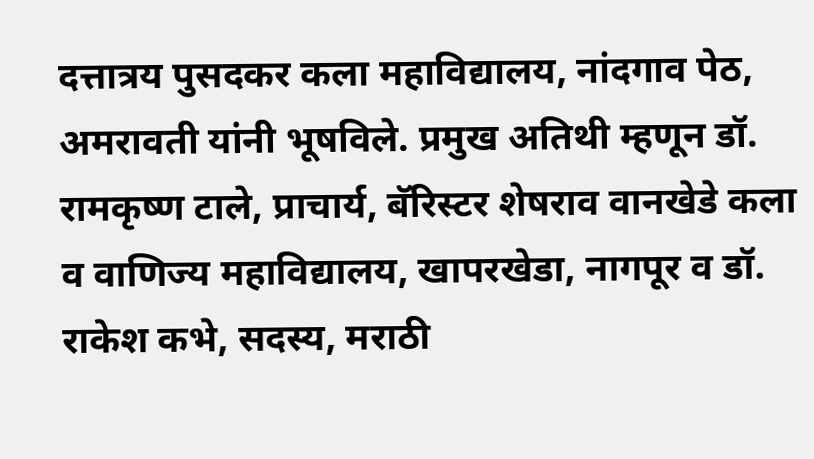दत्तात्रय पुसदकर कला महाविद्यालय, नांदगाव पेठ, अमरावती यांनी भूषविले. प्रमुख अतिथी म्हणून डॉ. रामकृष्ण टाले, प्राचार्य, बॅरिस्टर शेषराव वानखेडे कला व वाणिज्य महाविद्यालय, खापरखेडा, नागपूर व डॉ. राकेश कभे, सदस्य, मराठी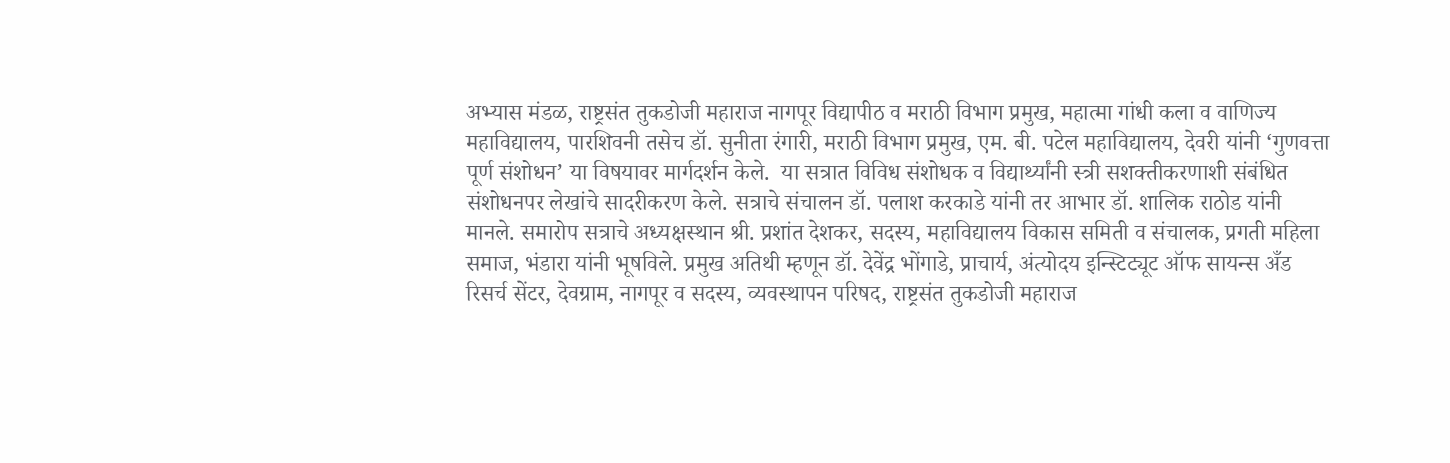अभ्यास मंडळ, राष्ट्रसंत तुकडोजी महाराज नागपूर विद्यापीठ व मराठी विभाग प्रमुख, महात्मा गांधी कला व वाणिज्य महाविद्यालय, पारशिवनी तसेच डॉ. सुनीता रंगारी, मराठी विभाग प्रमुख, एम. बी. पटेल महाविद्यालय, देवरी यांनी ‘गुणवत्ता पूर्ण संशोधन’ या विषयावर मार्गदर्शन केले.  या सत्रात विविध संशोधक व विद्यार्थ्यांनी स्त्री सशक्तीकरणाशी संबंधित संशोधनपर लेखांचे सादरीकरण केले. सत्राचे संचालन डॉ. पलाश करकाडे यांनी तर आभार डॉ. शालिक राठोड यांनी मानले. समारोप सत्राचे अध्यक्षस्थान श्री. प्रशांत देशकर, सदस्य, महाविद्यालय विकास समिती व संचालक, प्रगती महिला समाज, भंडारा यांनी भूषविले. प्रमुख अतिथी म्हणून डॉ. देवेंद्र भोंगाडे, प्राचार्य, अंत्योदय इन्स्टिट्यूट ऑफ सायन्स अँड रिसर्च सेंटर, देवग्राम, नागपूर व सदस्य, व्यवस्थापन परिषद, राष्ट्रसंत तुकडोजी महाराज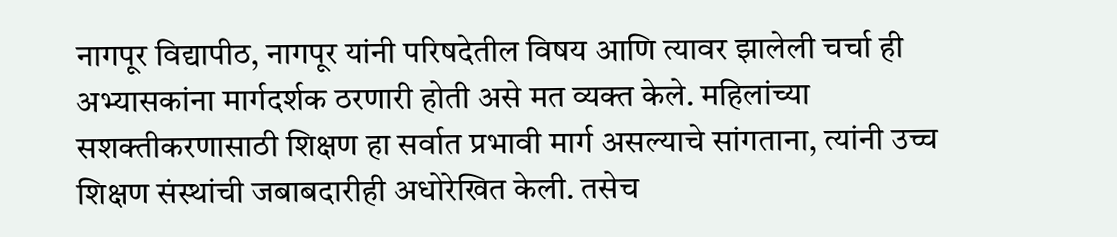नागपूर विद्यापीठ, नागपूर यांनी परिषदेतील विषय आणि त्यावर झालेली चर्चा ही अभ्यासकांना मार्गदर्शक ठरणारी होती असे मत व्यक्त केले. महिलांच्या सशक्तीकरणासाठी शिक्षण हा सर्वात प्रभावी मार्ग असल्याचे सांगताना, त्यांनी उच्च शिक्षण संस्थांची जबाबदारीही अधोरेखित केली. तसेच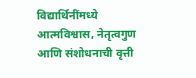विद्यार्थिनींमध्ये आत्मविश्वास, नेतृत्वगुण आणि संशोधनाची वृत्ती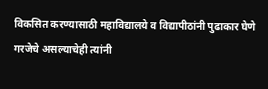विकसित करण्यासाठी महाविद्यालये व विद्यापीठांनी पुढाकार घेणे गरजेचे असल्याचेही त्यांनी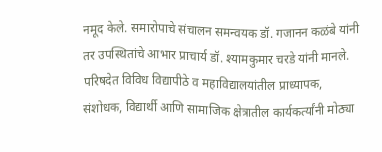नमूद केले. समारोपाचे संचालन समन्वयक डॉ. गजानन कळंबे यांनी तर उपस्थितांचे आभार प्राचार्य डॉ. श्यामकुमार चरडे यांनी मानले. परिषदेत विविध विद्यापीठे व महाविद्यालयांतील प्राध्यापक, संशोधक, विद्यार्थी आणि सामाजिक क्षेत्रातील कार्यकर्त्यांनी मोठ्या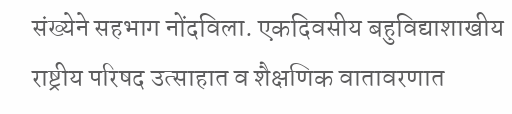संख्येने सहभाग नोंदविला. एकदिवसीय बहुविद्याशाखीय राष्ट्रीय परिषद उत्साहात व शैक्षणिक वातावरणात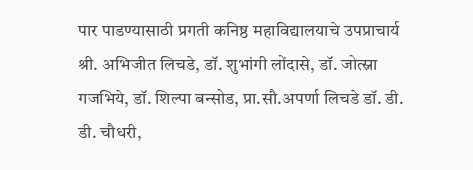पार पाडण्यासाठी प्रगती कनिष्ठ महाविद्यालयाचे उपप्राचार्य श्री. अभिजीत लिचडे, डॉ. शुभांगी लोंदासे, डॉ. जोत्स्ना गजभिये, डॉ. शिल्पा बन्सोड, प्रा.सौ.अपर्णा लिचडे डॉ. डी. डी. चौधरी,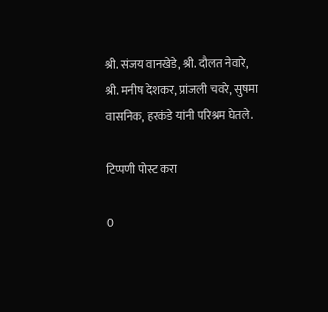श्री. संजय वानखेडे, श्री. दौलत नेवारे, श्री. मनीष देशकर, प्रांजली चवरे, सुषमा वासनिक, हरकंडे यांनी परिश्रम घेतले.

टिप्पणी पोस्ट करा

0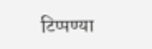टिप्पण्या